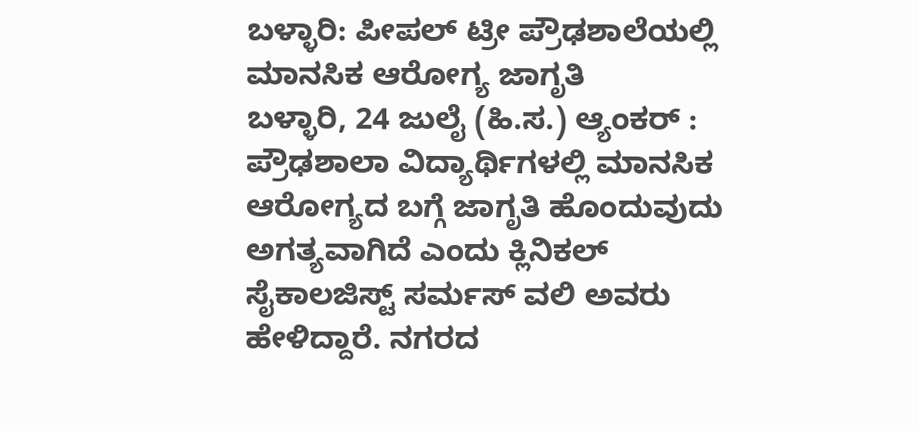ಬಳ್ಳಾರಿ: ಪೀಪಲ್ ಟ್ರೀ ಪ್ರೌಢಶಾಲೆಯಲ್ಲಿ ಮಾನಸಿಕ ಆರೋಗ್ಯ ಜಾಗೃತಿ
ಬಳ್ಳಾರಿ, 24 ಜುಲೈ (ಹಿ.ಸ.) ಆ್ಯಂಕರ್ : ಪ್ರೌಢಶಾಲಾ ವಿದ್ಯಾರ್ಥಿಗಳಲ್ಲಿ ಮಾನಸಿಕ ಆರೋಗ್ಯದ ಬಗ್ಗೆ ಜಾಗೃತಿ ಹೊಂದುವುದು ಅಗತ್ಯವಾಗಿದೆ ಎಂದು ಕ್ಲಿನಿಕಲ್ ಸೈಕಾಲಜಿಸ್ಟ್ ಸರ್ಮಸ್ ವಲಿ ಅವರು ಹೇಳಿದ್ದಾರೆ. ನಗರದ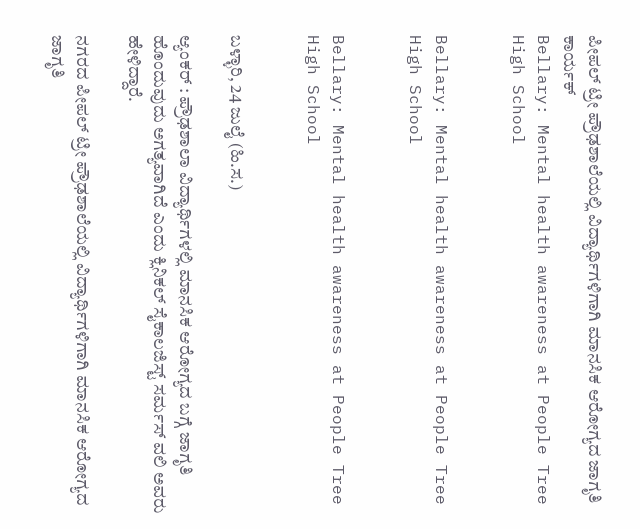ಪೀಪಲ್ ಟ್ರೀ ಪ್ರೌಢಶಾಲೆಯಲ್ಲಿ ವಿದ್ಯಾರ್ಥಿಗಳಿಗಾಗಿ ಮಾನಸಿಕ ಆರೋಗ್ಯದ ಜಾಗೃತಿ ಕಾರ್ಯಕ್
Bellary: Mental health awareness at People Tree High School


Bellary: Mental health awareness at People Tree High School


Bellary: Mental health awareness at People Tree High School


ಬಳ್ಳಾರಿ, 24 ಜುಲೈ (ಹಿ.ಸ.)

ಆ್ಯಂಕರ್ : ಪ್ರೌಢಶಾಲಾ ವಿದ್ಯಾರ್ಥಿಗಳಲ್ಲಿ ಮಾನಸಿಕ ಆರೋಗ್ಯದ ಬಗ್ಗೆ ಜಾಗೃತಿ ಹೊಂದುವುದು ಅಗತ್ಯವಾಗಿದೆ ಎಂದು ಕ್ಲಿನಿಕಲ್ ಸೈಕಾಲಜಿಸ್ಟ್ ಸರ್ಮಸ್ ವಲಿ ಅವರು ಹೇಳಿದ್ದಾರೆ.

ನಗರದ ಪೀಪಲ್ ಟ್ರೀ ಪ್ರೌಢಶಾಲೆಯಲ್ಲಿ ವಿದ್ಯಾರ್ಥಿಗಳಿಗಾಗಿ ಮಾನಸಿಕ ಆರೋಗ್ಯದ ಜಾಗೃತಿ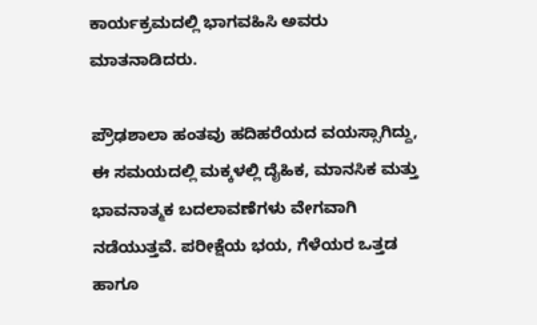ಕಾರ್ಯಕ್ರಮದಲ್ಲಿ ಭಾಗವಹಿಸಿ ಅವರು ಮಾತನಾಡಿದರು.

ಪ್ರೌಢಶಾಲಾ ಹಂತವು ಹದಿಹರೆಯದ ವಯಸ್ಸಾಗಿದ್ದು, ಈ ಸಮಯದಲ್ಲಿ ಮಕ್ಕಳಲ್ಲಿ ದೈಹಿಕ, ಮಾನಸಿಕ ಮತ್ತು ಭಾವನಾತ್ಮಕ ಬದಲಾವಣೆಗಳು ವೇಗವಾಗಿ ನಡೆಯುತ್ತವೆ. ಪರೀಕ್ಷೆಯ ಭಯ, ಗೆಳೆಯರ ಒತ್ತಡ ಹಾಗೂ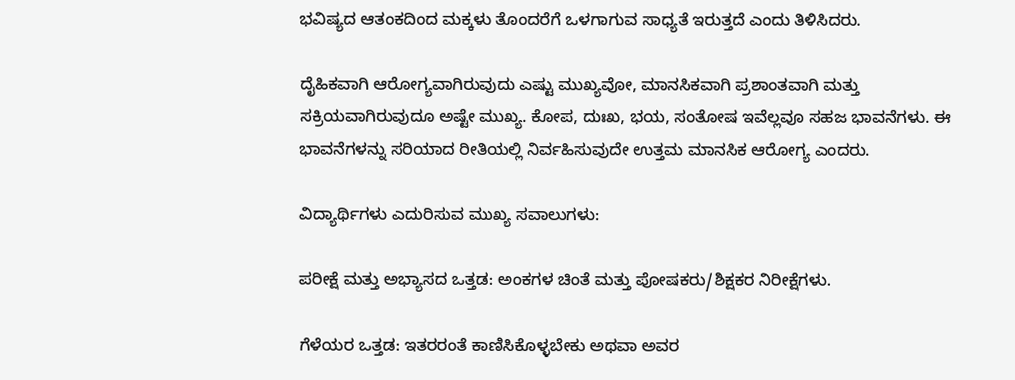ಭವಿಷ್ಯದ ಆತಂಕದಿಂದ ಮಕ್ಕಳು ತೊಂದರೆಗೆ ಒಳಗಾಗುವ ಸಾಧ್ಯತೆ ಇರುತ್ತದೆ ಎಂದು ತಿಳಿಸಿದರು.

ದೈಹಿಕವಾಗಿ ಆರೋಗ್ಯವಾಗಿರುವುದು ಎಷ್ಟು ಮುಖ್ಯವೋ, ಮಾನಸಿಕವಾಗಿ ಪ್ರಶಾಂತವಾಗಿ ಮತ್ತು ಸಕ್ರಿಯವಾಗಿರುವುದೂ ಅಷ್ಟೇ ಮುಖ್ಯ. ಕೋಪ, ದುಃಖ, ಭಯ, ಸಂತೋಷ ಇವೆಲ್ಲವೂ ಸಹಜ ಭಾವನೆಗಳು. ಈ ಭಾವನೆಗಳನ್ನು ಸರಿಯಾದ ರೀತಿಯಲ್ಲಿ ನಿರ್ವಹಿಸುವುದೇ ಉತ್ತಮ ಮಾನಸಿಕ ಆರೋಗ್ಯ ಎಂದರು.

ವಿದ್ಯಾರ್ಥಿಗಳು ಎದುರಿಸುವ ಮುಖ್ಯ ಸವಾಲುಗಳು:

ಪರೀಕ್ಷೆ ಮತ್ತು ಅಭ್ಯಾಸದ ಒತ್ತಡ: ಅಂಕಗಳ ಚಿಂತೆ ಮತ್ತು ಪೋಷಕರು/ಶಿಕ್ಷಕರ ನಿರೀಕ್ಷೆಗಳು.

ಗೆಳೆಯರ ಒತ್ತಡ: ಇತರರಂತೆ ಕಾಣಿಸಿಕೊಳ್ಳಬೇಕು ಅಥವಾ ಅವರ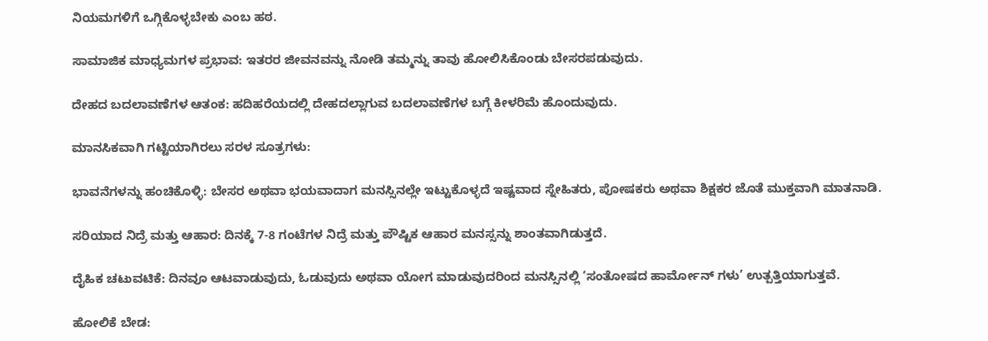ನಿಯಮಗಳಿಗೆ ಒಗ್ಗಿಕೊಳ್ಳಬೇಕು ಎಂಬ ಹಠ.

ಸಾಮಾಜಿಕ ಮಾಧ್ಯಮಗಳ ಪ್ರಭಾವ: ಇತರರ ಜೀವನವನ್ನು ನೋಡಿ ತಮ್ಮನ್ನು ತಾವು ಹೋಲಿಸಿಕೊಂಡು ಬೇಸರಪಡುವುದು.

ದೇಹದ ಬದಲಾವಣೆಗಳ ಆತಂಕ: ಹದಿಹರೆಯದಲ್ಲಿ ದೇಹದಲ್ಲಾಗುವ ಬದಲಾವಣೆಗಳ ಬಗ್ಗೆ ಕೀಳರಿಮೆ ಹೊಂದುವುದು.

ಮಾನಸಿಕವಾಗಿ ಗಟ್ಟಿಯಾಗಿರಲು ಸರಳ ಸೂತ್ರಗಳು:

ಭಾವನೆಗಳನ್ನು ಹಂಚಿಕೊಳ್ಳಿ: ಬೇಸರ ಅಥವಾ ಭಯವಾದಾಗ ಮನಸ್ಸಿನಲ್ಲೇ ಇಟ್ಟುಕೊಳ್ಳದೆ ಇಷ್ಟವಾದ ಸ್ನೇಹಿತರು, ಪೋಷಕರು ಅಥವಾ ಶಿಕ್ಷಕರ ಜೊತೆ ಮುಕ್ತವಾಗಿ ಮಾತನಾಡಿ.

ಸರಿಯಾದ ನಿದ್ರೆ ಮತ್ತು ಆಹಾರ: ದಿನಕ್ಕೆ 7-8 ಗಂಟೆಗಳ ನಿದ್ರೆ ಮತ್ತು ಪೌಷ್ಟಿಕ ಆಹಾರ ಮನಸ್ಸನ್ನು ಶಾಂತವಾಗಿಡುತ್ತದೆ.

ದೈಹಿಕ ಚಟುವಟಿಕೆ: ದಿನವೂ ಆಟವಾಡುವುದು, ಓಡುವುದು ಅಥವಾ ಯೋಗ ಮಾಡುವುದರಿಂದ ಮನಸ್ಸಿನಲ್ಲಿ ‘ಸಂತೋಷದ ಹಾರ್ಮೋನ್ ಗಳು’ ಉತ್ಪತ್ತಿಯಾಗುತ್ತವೆ.

ಹೋಲಿಕೆ ಬೇಡ: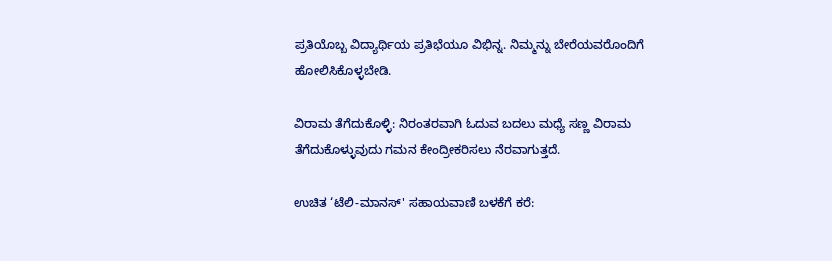ಪ್ರತಿಯೊಬ್ಬ ವಿದ್ಯಾರ್ಥಿಯ ಪ್ರತಿಭೆಯೂ ವಿಭಿನ್ನ. ನಿಮ್ಮನ್ನು ಬೇರೆಯವರೊಂದಿಗೆ ಹೋಲಿಸಿಕೊಳ್ಳಬೇಡಿ.

ವಿರಾಮ ತೆಗೆದುಕೊಳ್ಳಿ: ನಿರಂತರವಾಗಿ ಓದುವ ಬದಲು ಮಧ್ಯೆ ಸಣ್ಣ ವಿರಾಮ ತೆಗೆದುಕೊಳ್ಳುವುದು ಗಮನ ಕೇಂದ್ರೀಕರಿಸಲು ನೆರವಾಗುತ್ತದೆ.

ಉಚಿತ ‘ಟೆಲಿ-ಮಾನಸ್' ಸಹಾಯವಾಣಿ ಬಳಕೆಗೆ ಕರೆ: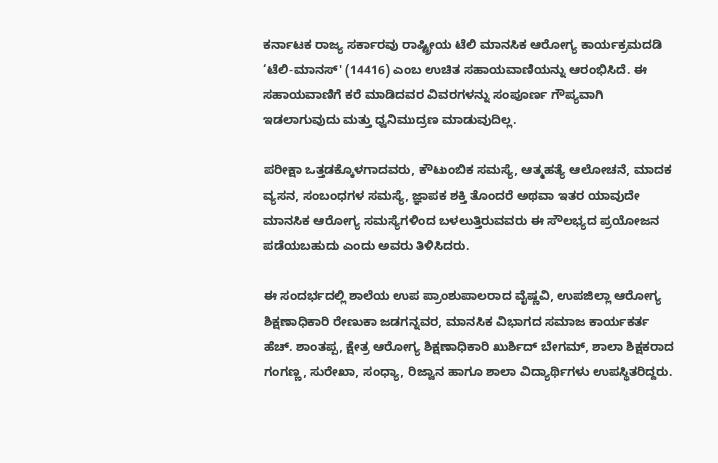ಕರ್ನಾಟಕ ರಾಜ್ಯ ಸರ್ಕಾರವು ರಾಷ್ಟ್ರೀಯ ಟೆಲಿ ಮಾನಸಿಕ ಆರೋಗ್ಯ ಕಾರ್ಯಕ್ರಮದಡಿ ‘ಟೆಲಿ-ಮಾನಸ್' (14416) ಎಂಬ ಉಚಿತ ಸಹಾಯವಾಣಿಯನ್ನು ಆರಂಭಿಸಿದೆ. ಈ ಸಹಾಯವಾಣಿಗೆ ಕರೆ ಮಾಡಿದವರ ವಿವರಗಳನ್ನು ಸಂಪೂರ್ಣ ಗೌಪ್ಯವಾಗಿ ಇಡಲಾಗುವುದು ಮತ್ತು ಧ್ವನಿಮುದ್ರಣ ಮಾಡುವುದಿಲ್ಲ.

ಪರೀಕ್ಷಾ ಒತ್ತಡಕ್ಕೊಳಗಾದವರು, ಕೌಟುಂಬಿಕ ಸಮಸ್ಯೆ, ಆತ್ಮಹತ್ಯೆ ಆಲೋಚನೆ, ಮಾದಕ ವ್ಯಸನ, ಸಂಬಂಧಗಳ ಸಮಸ್ಯೆ, ಜ್ಞಾಪಕ ಶಕ್ತಿ ತೊಂದರೆ ಅಥವಾ ಇತರ ಯಾವುದೇ ಮಾನಸಿಕ ಆರೋಗ್ಯ ಸಮಸ್ಯೆಗಳಿಂದ ಬಳಲುತ್ತಿರುವವರು ಈ ಸೌಲಭ್ಯದ ಪ್ರಯೋಜನ ಪಡೆಯಬಹುದು ಎಂದು ಅವರು ತಿಳಿಸಿದರು.

ಈ ಸಂದರ್ಭದಲ್ಲಿ ಶಾಲೆಯ ಉಪ ಪ್ರಾಂಶುಪಾಲರಾದ ವೈಷ್ಣವಿ, ಉಪಜಿಲ್ಲಾ ಆರೋಗ್ಯ ಶಿಕ್ಷಣಾಧಿಕಾರಿ ರೇಣುಕಾ ಜಡಗನ್ನವರ, ಮಾನಸಿಕ ವಿಭಾಗದ ಸಮಾಜ ಕಾರ್ಯಕರ್ತ ಹೆಚ್. ಶಾಂತಪ್ಪ, ಕ್ಷೇತ್ರ ಆರೋಗ್ಯ ಶಿಕ್ಷಣಾಧಿಕಾರಿ ಖುರ್ಶಿದ್ ಬೇಗಮ್, ಶಾಲಾ ಶಿಕ್ಷಕರಾದ ಗಂಗಣ್ಣ, ಸುರೇಖಾ, ಸಂಧ್ಯಾ, ರಿಜ್ವಾನ ಹಾಗೂ ಶಾಲಾ ವಿದ್ಯಾರ್ಥಿಗಳು ಉಪಸ್ಥಿತರಿದ್ದರು.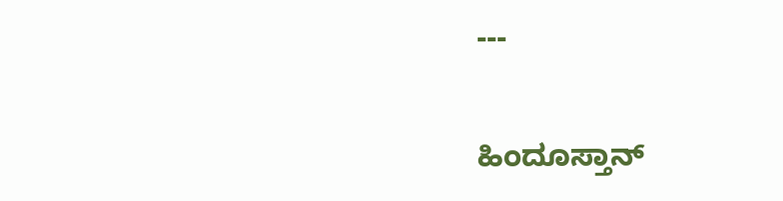---

ಹಿಂದೂಸ್ತಾನ್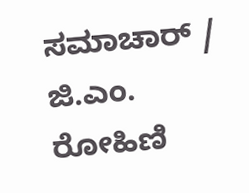ಸಮಾಚಾರ್ / ಜಿ.ಎಂ. ರೋಹಿಣಿ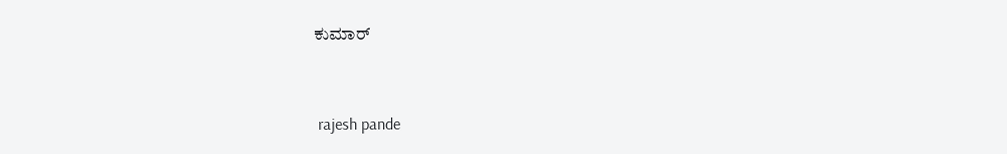ಕುಮಾರ್


 rajesh pande